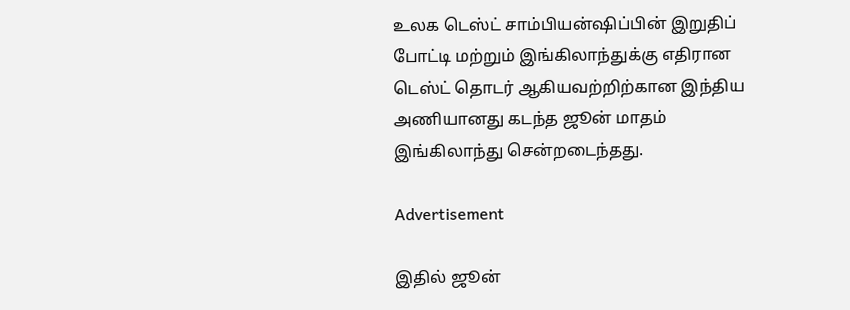உலக டெஸ்ட் சாம்பியன்ஷிப்பின் இறுதிப் போட்டி மற்றும் இங்கிலாந்துக்கு எதிரான டெஸ்ட் தொடர் ஆகியவற்றிற்கான இந்திய அணியானது கடந்த ஜூன் மாதம் இங்கிலாந்து சென்றடைந்தது.

Advertisement

இதில் ஜூன்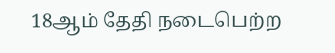18ஆம் தேதி நடைபெற்ற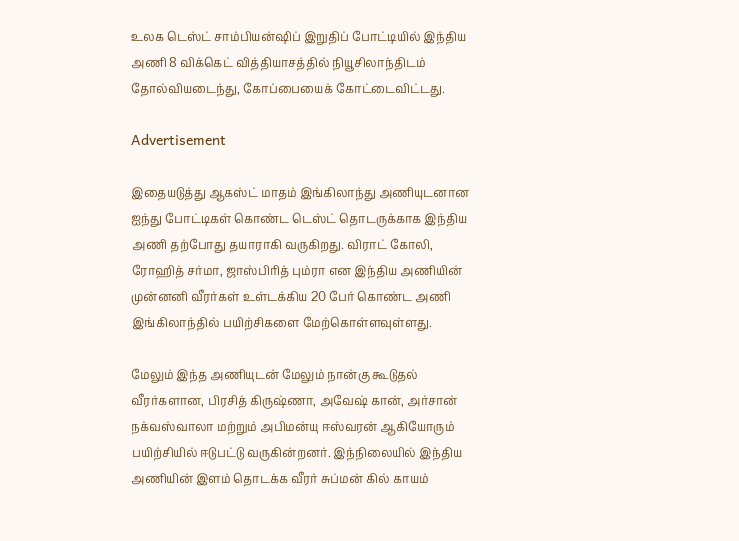உலக டெஸ்ட் சாம்பியன்ஷிப் இறுதிப் போட்டியில் இந்திய அணி 8 விக்கெட் வித்தியாசத்தில் நியூசிலாந்திடம் தோல்வியடைந்து, கோப்பையைக் கோட்டைவிட்டது.

Advertisement

இதையடுத்து ஆகஸ்ட் மாதம் இங்கிலாந்து அணியுடனான ஐந்து போட்டிகள் கொண்ட டெஸ்ட் தொடருக்காக இந்திய அணி தற்போது தயாராகி வருகிறது. விராட் கோலி, ரோஹித் சர்மா, ஜாஸ்பிரித் பும்ரா என இந்திய அணியின் முன்னனி வீரர்கள் உள்டக்கிய 20 பேர் கொண்ட அணி இங்கிலாந்தில் பயிற்சிகளை மேற்கொள்ளவுள்ளது.

மேலும் இந்த அணியுடன் மேலும் நான்கு கூடுதல் வீரர்களான, பிரசித் கிருஷ்ணா, அவேஷ் கான், அர்சான் நக்வஸ்வாலா மற்றும் அபிமன்யு ஈஸ்வரன் ஆகியோரும் பயிற்சியில் ஈடுபட்டு வருகின்றனர். இந்நிலையில் இந்திய அணியின் இளம் தொடக்க வீரர் சுப்மன் கில் காயம்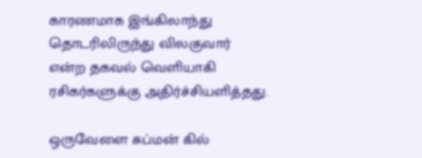காரணமாக இங்கிலாந்து தொடரிலிருந்து விலகுவார் என்ற தகவல் வெளியாகி ரசிகர்களுக்கு அதிர்ச்சியளித்தது.

ஒருவேளை சுப்மன் கில்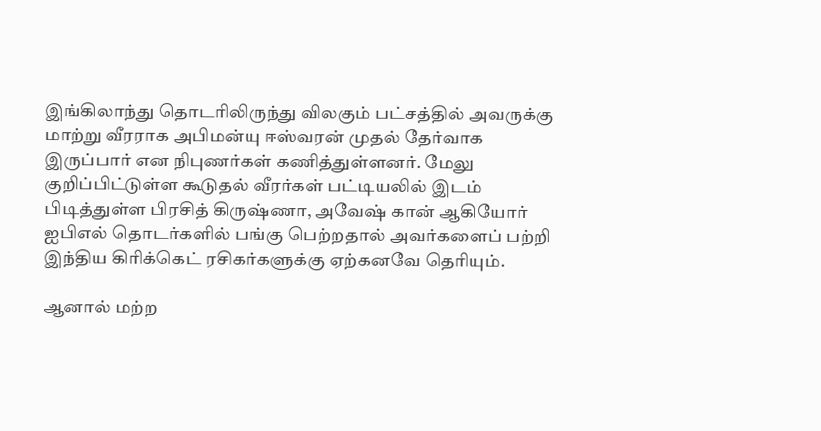இங்கிலாந்து தொடரிலிருந்து விலகும் பட்சத்தில் அவருக்கு மாற்று வீரராக அபிமன்யு ஈஸ்வரன் முதல் தேர்வாக இருப்பார் என நிபுணர்கள் கணித்துள்ளனர். மேலு குறிப்பிட்டுள்ள கூடுதல் வீரர்கள் பட்டியலில் இடம் பிடித்துள்ள பிரசித் கிருஷ்ணா, அவேஷ் கான் ஆகியோர் ஐபிஎல் தொடர்களில் பங்கு பெற்றதால் அவர்களைப் பற்றி இந்திய கிரிக்கெட் ரசிகர்களுக்கு ஏற்கனவே தெரியும்.

ஆனால் மற்ற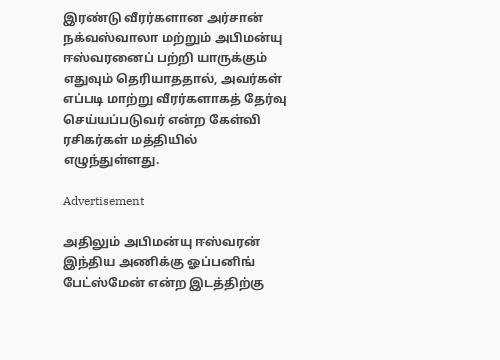இரண்டு வீரர்களான அர்சான் நக்வஸ்வாலா மற்றும் அபிமன்யு ஈஸ்வரனைப் பற்றி யாருக்கும் எதுவும் தெரியாததால், அவர்கள் எப்படி மாற்று வீரர்களாகத் தேர்வு செய்யப்படுவர் என்ற கேள்வி ரசிகர்கள் மத்தியில் எழுந்துள்ளது.

Advertisement

அதிலும் அபிமன்யு ஈஸ்வரன் இந்திய அணிக்கு ஓப்பனிங் பேட்ஸ்மேன் என்ற இடத்திற்கு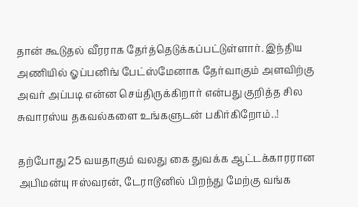தான் கூடுதல் வீரராக தேர்த்தெடுக்கப்பட்டுள்ளார். இந்திய அணியில் ஓப்பனிங் பேட்ஸ்மேனாக தேர்வாகும் அளவிற்கு அவர் அப்படி என்ன செய்திருக்கிறார் என்பது குறித்த சில சுவாரஸ்ய தகவல்களை உங்களுடன் பகிர்கிறோம்..!

தற்போது 25 வயதாகும் வலது கை துவக்க ஆட்டக்காரரான அபிமன்யு ஈஸ்வரன், டேராடூனில் பிறந்து மேற்கு வங்க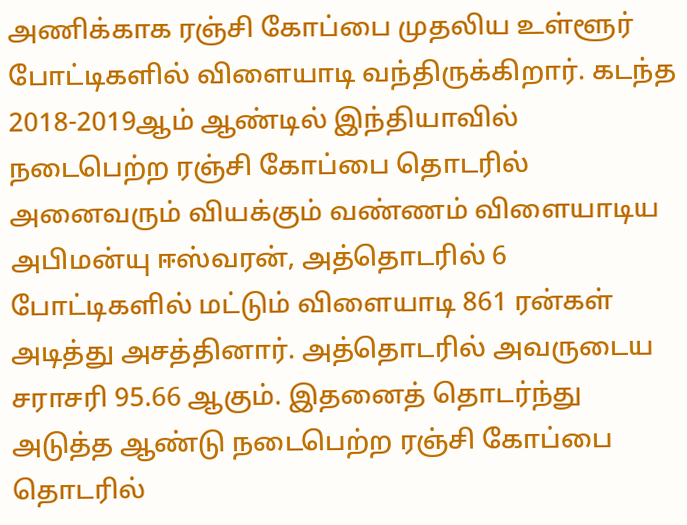அணிக்காக ரஞ்சி கோப்பை முதலிய உள்ளூர் போட்டிகளில் விளையாடி வந்திருக்கிறார். கடந்த 2018-2019ஆம் ஆண்டில் இந்தியாவில் நடைபெற்ற ரஞ்சி கோப்பை தொடரில் அனைவரும் வியக்கும் வண்ணம் விளையாடிய அபிமன்யு ஈஸ்வரன், அத்தொடரில் 6 போட்டிகளில் மட்டும் விளையாடி 861 ரன்கள் அடித்து அசத்தினார். அத்தொடரில் அவருடைய சராசரி 95.66 ஆகும். இதனைத் தொடர்ந்து அடுத்த ஆண்டு நடைபெற்ற ரஞ்சி கோப்பை தொடரில்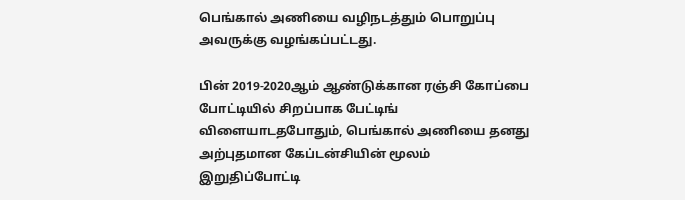பெங்கால் அணியை வழிநடத்தும் பொறுப்பு அவருக்கு வழங்கப்பட்டது.

பின் 2019-2020ஆம் ஆண்டுக்கான ரஞ்சி கோப்பை போட்டியில் சிறப்பாக பேட்டிங் விளையாடதபோதும், பெங்கால் அணியை தனது அற்புதமான கேப்டன்சியின் மூலம் இறுதிப்போட்டி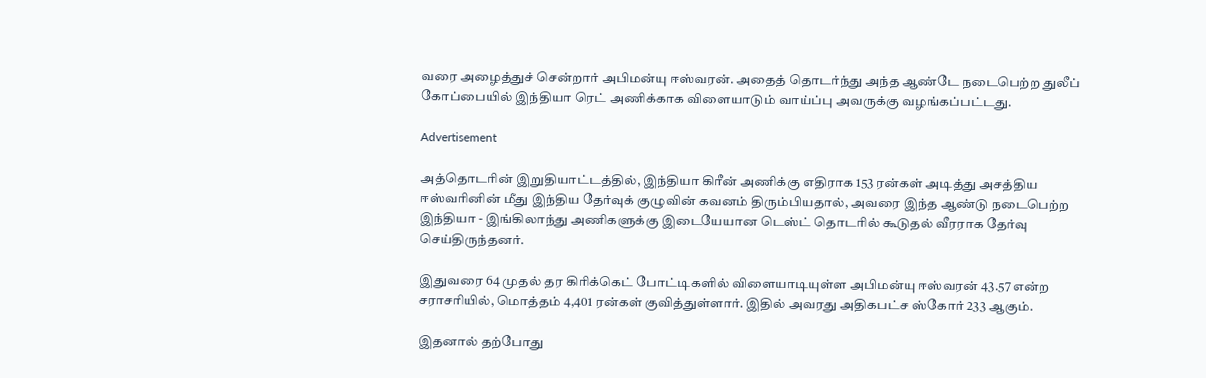வரை அழைத்துச் சென்றார் அபிமன்யு ஈஸ்வரன். அதைத் தொடர்ந்து அந்த ஆண்டே நடைபெற்ற துலீப் கோப்பையில் இந்தியா ரெட் அணிக்காக விளையாடும் வாய்ப்பு அவருக்கு வழங்கப்பட்டது.

Advertisement

அத்தொடரின் இறுதியாட்டத்தில், இந்தியா கிரீன் அணிக்கு எதிராக 153 ரன்கள் அடித்து அசத்திய ஈஸ்வரினின் மீது இந்திய தேர்வுக் குழுவின் கவனம் திரும்பியதால், அவரை இந்த ஆண்டு நடைபெற்ற இந்தியா - இங்கிலாந்து அணிகளுக்கு இடையேயான டெஸ்ட் தொடரில் கூடுதல் வீரராக தேர்வு செய்திருந்தனர்.

இதுவரை 64 முதல் தர கிரிக்கெட் போட்டிகளில் விளையாடியுள்ள அபிமன்யு ஈஸ்வரன் 43.57 என்ற சராசரியில், மொத்தம் 4,401 ரன்கள் குவித்துள்ளார். இதில் அவரது அதிகபட்ச ஸ்கோர் 233 ஆகும்.

இதனால் தற்போது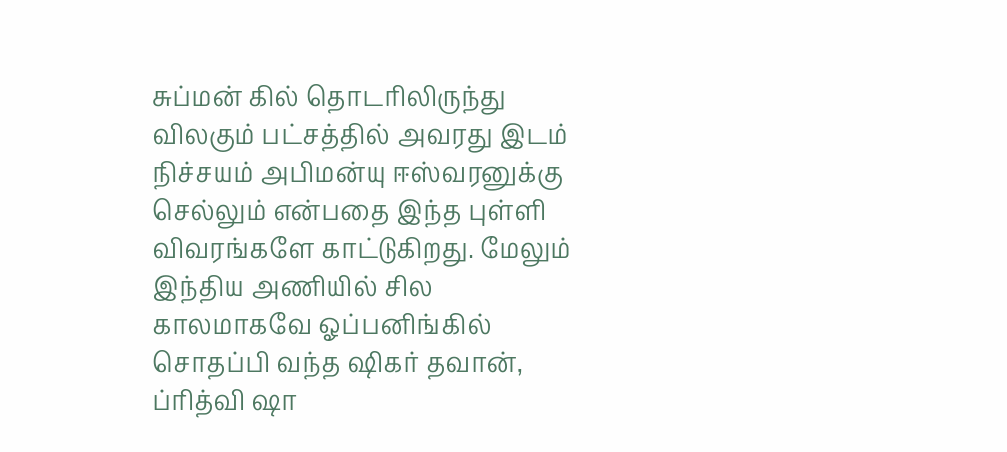சுப்மன் கில் தொடரிலிருந்து விலகும் பட்சத்தில் அவரது இடம் நிச்சயம் அபிமன்யு ஈஸ்வரனுக்கு செல்லும் என்பதை இந்த புள்ளி விவரங்களே காட்டுகிறது. மேலும் இந்திய அணியில் சில காலமாகவே ஓப்பனிங்கில் சொதப்பி வந்த ஷிகர் தவான், ப்ரித்வி ஷா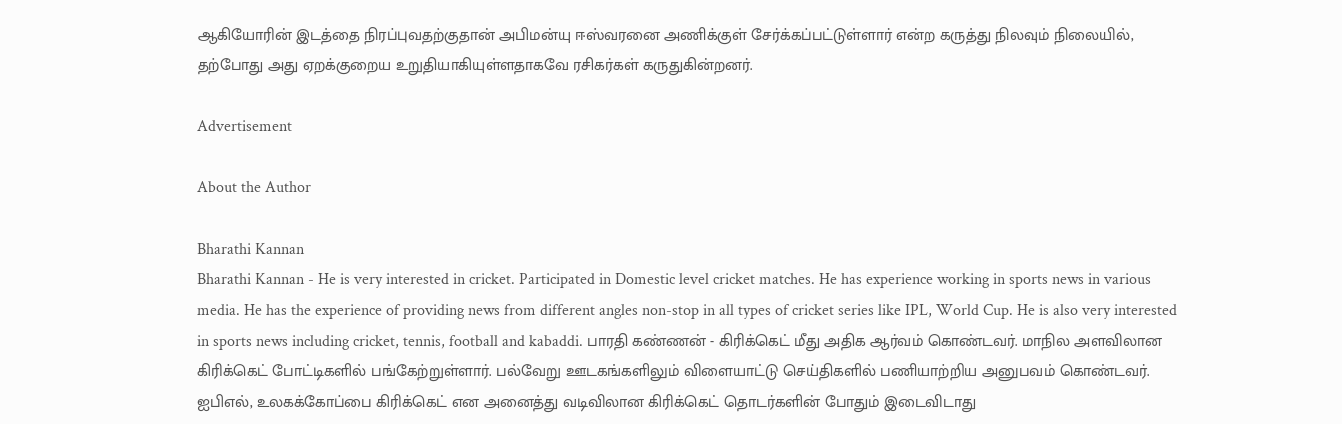ஆகியோரின் இடத்தை நிரப்புவதற்குதான் அபிமன்யு ஈஸ்வரனை அணிக்குள் சேர்க்கப்பட்டுள்ளார் என்ற கருத்து நிலவும் நிலையில், தற்போது அது ஏறக்குறைய உறுதியாகியுள்ளதாகவே ரசிகர்கள் கருதுகின்றனர்.

Advertisement

About the Author

Bharathi Kannan
Bharathi Kannan - He is very interested in cricket. Participated in Domestic level cricket matches. He has experience working in sports news in various media. He has the experience of providing news from different angles non-stop in all types of cricket series like IPL, World Cup. He is also very interested in sports news including cricket, tennis, football and kabaddi. பாரதி கண்ணன் - கிரிக்கெட் மீது அதிக ஆர்வம் கொண்டவர். மாநில அளவிலான கிரிக்கெட் போட்டிகளில் பங்கேற்றுள்ளார். பல்வேறு ஊடகங்களிலும் விளையாட்டு செய்திகளில் பணியாற்றிய அனுபவம் கொண்டவர். ஐபிஎல், உலகக்கோப்பை கிரிக்கெட் என அனைத்து வடிவிலான கிரிக்கெட் தொடர்களின் போதும் இடைவிடாது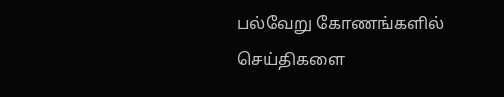பல்வேறு கோணங்களில் செய்திகளை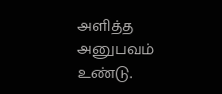அளித்த அனுபவம் உண்டு.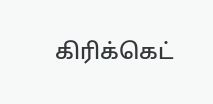கிரிக்கெட்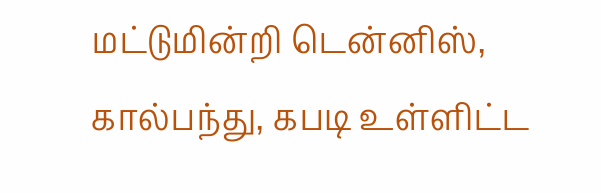மட்டுமின்றி டென்னிஸ், கால்பந்து, கபடி உள்ளிட்ட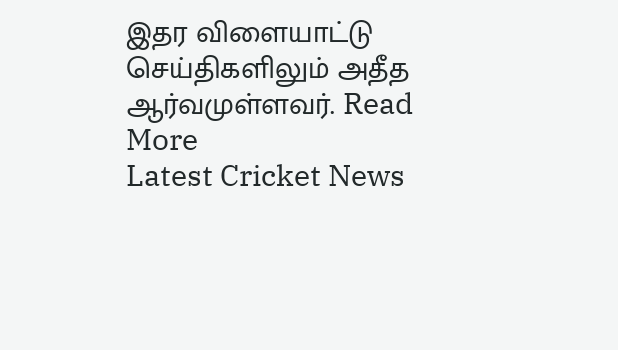இதர விளையாட்டு செய்திகளிலும் அதீத ஆர்வமுள்ளவர். Read More
Latest Cricket News